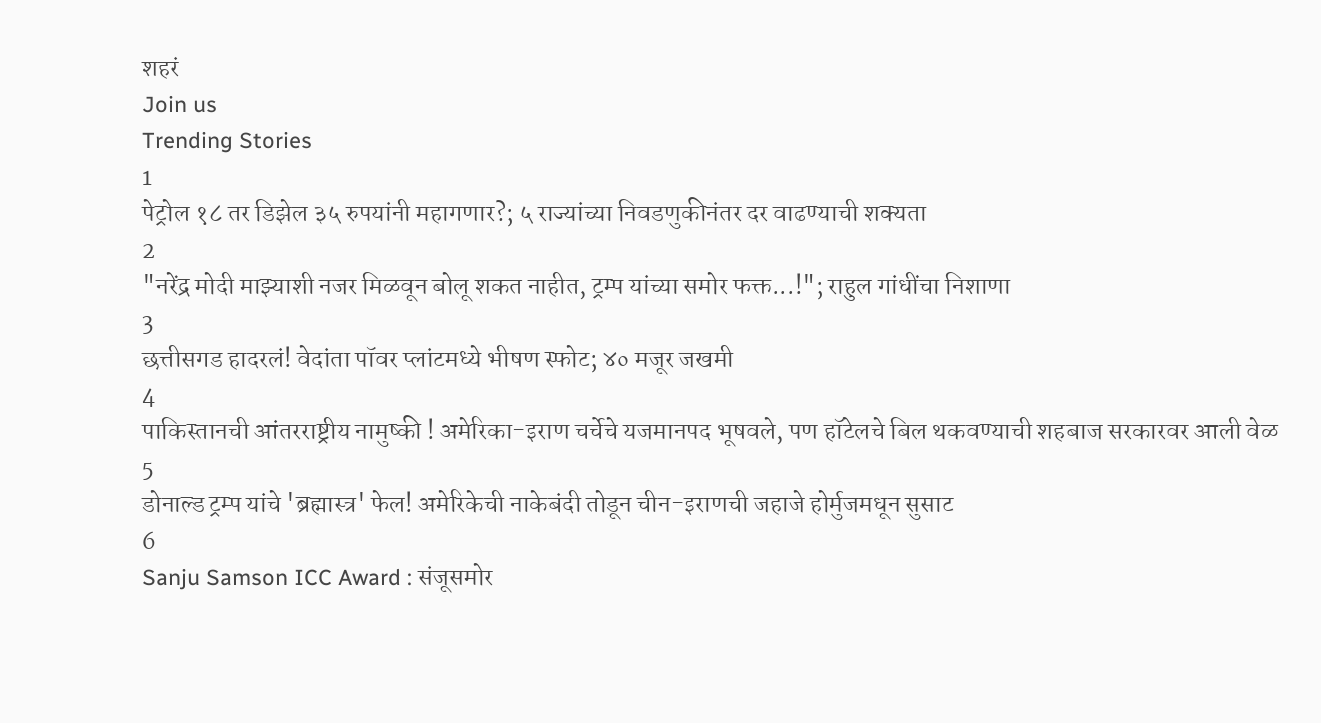शहरं
Join us
Trending Stories
1
पेट्रोल १८ तर डिझेल ३५ रुपयांनी महागणार?; ५ राज्यांच्या निवडणुकीनंतर दर वाढण्याची शक्यता
2
"नरेंद्र मोदी माझ्याशी नजर मिळवून बोलू शकत नाहीत, ट्रम्प यांच्या समोर फक्त...!"; राहुल गांधींचा निशाणा
3
छत्तीसगड हादरलं! वेदांता पॉवर प्लांटमध्ये भीषण स्फोट; ४० मजूर जखमी
4
पाकिस्तानची आंतरराष्ट्रीय नामुष्की ! अमेरिका-इराण चर्चेचे यजमानपद भूषवले, पण हॉटेलचे बिल थकवण्याची शहबाज सरकारवर आली वेळ
5
डोनाल्ड ट्रम्प यांचे 'ब्रह्मास्त्र' फेल! अमेरिकेची नाकेबंदी तोडून चीन-इराणची जहाजे होर्मुजमधून सुसाट
6
Sanju Samson ICC Award : संजूसमोर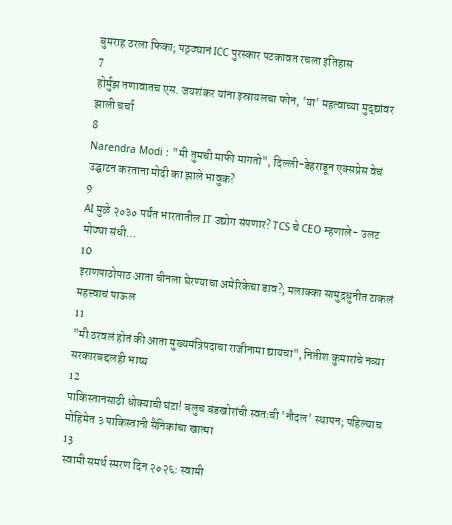बुमराह ठरला फिका; पठ्ठ्यानं ICC पुरस्कार पटकावत रचला इतिहास
7
होर्मुझ तणावातच एस. जयशंकर यांना इस्रायलचा फोन, 'या' महत्वाच्या मुद्द्यांवर झाली चर्चा
8
Narendra Modi : "मी तुमची माफी मागतो", दिल्ली-डेहराडून एक्सप्रेस वेचं उद्घाटन करताना मोदी का झाले भावुक?
9
AI मुळे २०३० पर्यंत भारतातील IT उद्योग संपणार? TCS चे CEO म्हणाले- उलट मोठ्या संधी...
10
इराणपाठोपाठ आता चीनला घेरण्याचा अमेरिकेचा डाव?; मलाक्का सामुद्रधुनीत टाकलं महत्त्वाचं पाऊल
11
"मी ठरवलं होतं की आता मुख्यमंत्रि‍पदाचा राजीनामा द्यायचा", नितीश कुमारांचे नव्या सरकारबद्दलही भाष्य
12
पाकिस्तानसाठी धोक्याची घंटा! बलुच बंडखोरांची स्वतःची 'नौदल' स्थापन; पहिल्याच मोहिमेत ३ पाकिस्तानी सैनिकांचा खात्मा
13
स्वामी समर्थ स्मरण दिन २०२६: स्वामी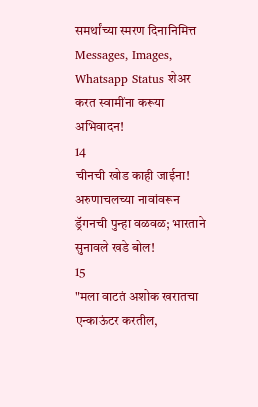समर्थांच्या स्मरण दिनानिमित्त Messages, Images, Whatsapp Status शेअर करत स्वामींना करूया अभिवादन!
14
चीनची खोड काही जाईना! अरुणाचलच्या नावांवरून ड्रॅगनची पुन्हा वळवळ; भारताने सुनावले खडे बोल!
15
"मला वाटतं अशोक खरातचा एन्काऊंटर करतील,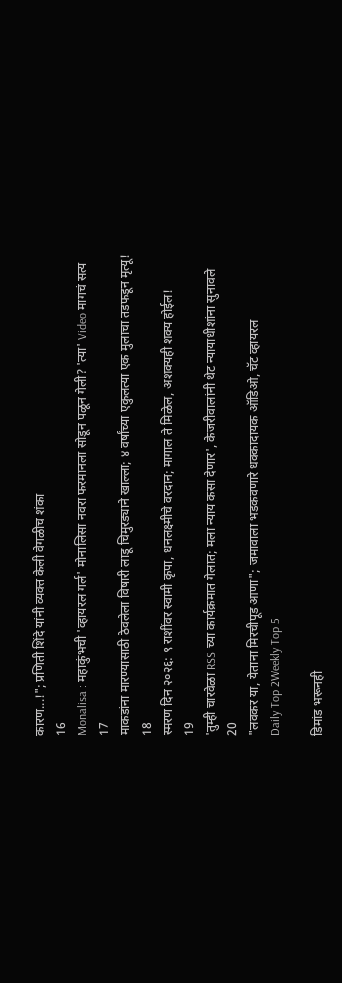कारण...!"; प्रणिती शिंदे यांनी व्यक्त केली वेगळीच शंका
16
Monalisa : महाकुंभची 'व्हायरल गर्ल' मोनालिसा नवरा फरमानला सोडून पळून गेली? 'त्या' Video मागचं सत्य
17
माकडांना मारण्यासाठी ठेवलेला विषारी लाडू चिमुरड्याने खाल्ला; ४ वर्षांच्या एकुलत्या एक मुलाचा तडफडून मृत्यू!
18
स्मरण दिन २०२६: ९ राशींवर स्वामी कृपा, धनलक्ष्मीचे वरदान; मागाल ते मिळेल, अशक्यही शक्य होईल!
19
'तुम्ही चारवेळा RSS च्या कार्यक्रमात गेलात; मला न्याय कसा देणार', केजरीवालांनी थेट न्यायाधीशांना सुनावले
20
"लवकर या, येताना मिरचीपूड आणा"; जमावाला भडकवणारे धक्कादायक ऑडिओ, चॅट व्हायरल
Daily Top 2Weekly Top 5

डिमांड भरूनही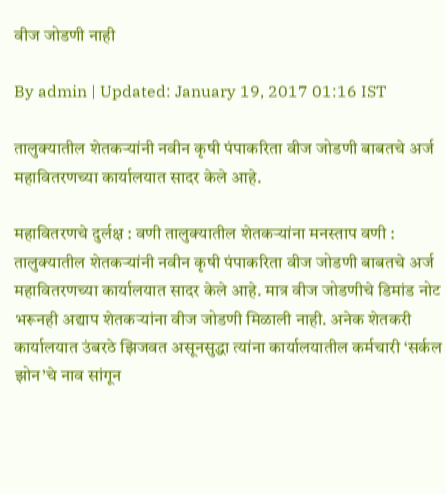वीज जोडणी नाही

By admin | Updated: January 19, 2017 01:16 IST

तालुक्यातील शेतकऱ्यांनी नवीन कृषी पंपाकरिता वीज जोडणी बाबतचे अर्ज महावितरणच्या कार्यालयात सादर केले आहे.

महावितरणचे दुर्लक्ष : वणी तालुक्यातील शेतकऱ्यांना मनस्ताप वणी : तालुक्यातील शेतकऱ्यांनी नवीन कृषी पंपाकरिता वीज जोडणी बाबतचे अर्ज महावितरणच्या कार्यालयात सादर केले आहे. मात्र वीज जोडणीचे डिमांड नोट भरूनही अद्याप शेतकऱ्यांना वीज जोडणी मिळाली नाही. अनेक शेतकरी कार्यालयात उंबरठे झिजवत असूनसुद्धा त्यांना कार्यालयातील कर्मचारी ‘सर्कल झोन’चे नाव सांगून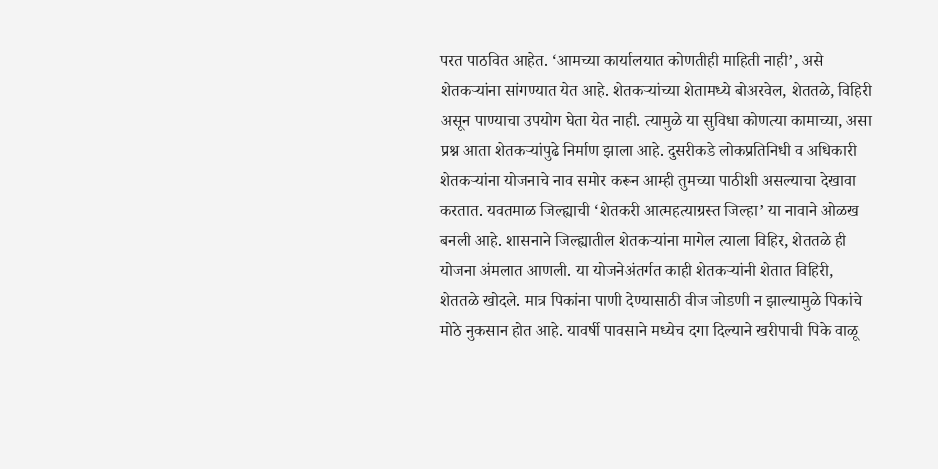परत पाठवित आहेत. ‘आमच्या कार्यालयात कोणतीही माहिती नाही’, असे शेतकऱ्यांना सांगण्यात येत आहे. शेतकऱ्यांच्या शेतामध्ये बोअरवेल, शेततळे, विहिरी असून पाण्याचा उपयोग घेता येत नाही. त्यामुळे या सुविधा कोणत्या कामाच्या, असा प्रश्न आता शेतकऱ्यांपुढे निर्माण झाला आहे. दुसरीकडे लोकप्रतिनिधी व अधिकारी शेतकऱ्यांना योजनाचे नाव समोर करून आम्ही तुमच्या पाठीशी असल्याचा देखावा करतात. यवतमाळ जिल्ह्याची ‘शेतकरी आत्महत्याग्रस्त जिल्हा’ या नावाने ओळख बनली आहे. शासनाने जिल्ह्यातील शेतकऱ्यांना मागेल त्याला विहिर, शेततळे ही योजना अंमलात आणली. या योजनेअंतर्गत काही शेतकऱ्यांनी शेतात विहिरी, शेततळे खोदले. मात्र पिकांना पाणी देण्यासाठी वीज जोडणी न झाल्यामुळे पिकांचे मोठे नुकसान होत आहे. यावर्षी पावसाने मध्येच दगा दिल्याने खरीपाची पिके वाळू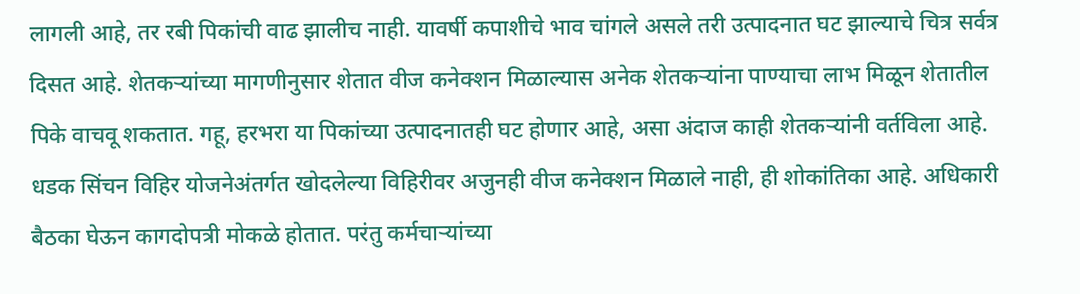लागली आहे, तर रबी पिकांची वाढ झालीच नाही. यावर्षी कपाशीचे भाव चांगले असले तरी उत्पादनात घट झाल्याचे चित्र सर्वत्र दिसत आहे. शेतकऱ्यांच्या मागणीनुसार शेतात वीज कनेक्शन मिळाल्यास अनेक शेतकऱ्यांना पाण्याचा लाभ मिळून शेतातील पिके वाचवू शकतात. गहू, हरभरा या पिकांच्या उत्पादनातही घट होणार आहे, असा अंदाज काही शेतकऱ्यांनी वर्तविला आहे. धडक सिंचन विहिर योजनेअंतर्गत खोदलेल्या विहिरीवर अजुनही वीज कनेक्शन मिळाले नाही, ही शोकांतिका आहे. अधिकारी बैठका घेऊन कागदोपत्री मोकळे होतात. परंतु कर्मचाऱ्यांच्या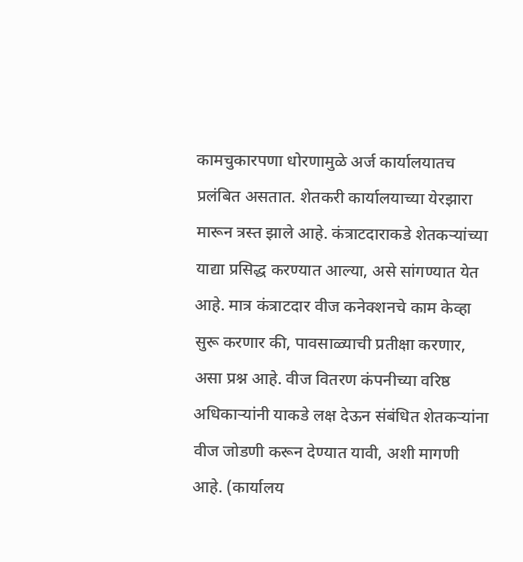कामचुकारपणा धोरणामुळे अर्ज कार्यालयातच प्रलंबित असतात. शेतकरी कार्यालयाच्या येरझारा मारून त्रस्त झाले आहे. कंत्राटदाराकडे शेतकऱ्यांच्या याद्या प्रसिद्ध करण्यात आल्या, असे सांगण्यात येत आहे. मात्र कंत्राटदार वीज कनेक्शनचे काम केव्हा सुरू करणार की, पावसाळ्याची प्रतीक्षा करणार, असा प्रश्न आहे. वीज वितरण कंपनीच्या वरिष्ठ अधिकाऱ्यांनी याकडे लक्ष देऊन संबंधित शेतकऱ्यांना वीज जोडणी करून देण्यात यावी, अशी मागणी आहे. (कार्यालय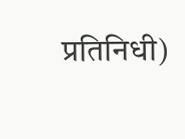प्रतिनिधी)